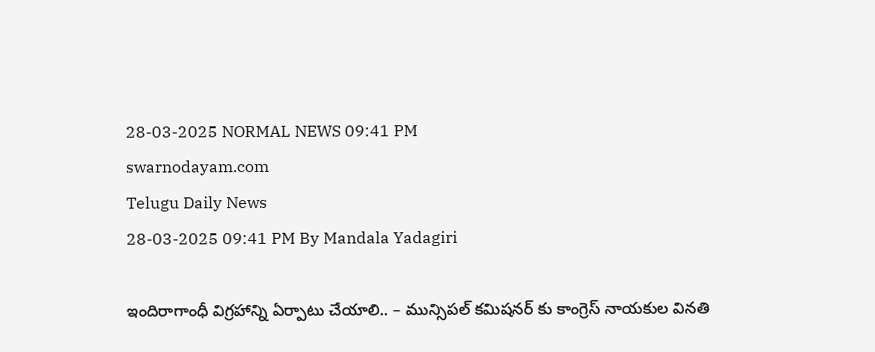28-03-2025 NORMAL NEWS 09:41 PM
swarnodayam.com
Telugu Daily News
28-03-2025 09:41 PM By Mandala Yadagiri

ఇందిరాగాంధీ విగ్రహాన్ని ఏర్పాటు చేయాలి.. – మున్సిపల్ కమిషనర్ కు కాంగ్రెస్ నాయకుల వినతి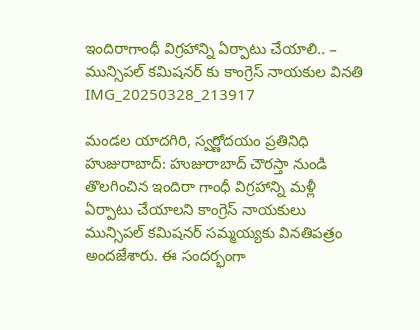ఇందిరాగాంధీ విగ్రహాన్ని ఏర్పాటు చేయాలి.. – మున్సిపల్ కమిషనర్ కు కాంగ్రెస్ నాయకుల వినతి
IMG_20250328_213917

మండల యాదగిరి, స్వర్ణోదయం ప్రతినిధి హుజురాబాద్: హుజురాబాద్ చౌరస్తా నుండి తొలగించిన ఇందిరా గాంధీ విగ్రహాన్ని మళ్లీ ఏర్పాటు చేయాలని కాంగ్రెస్ నాయకులు మున్సిపల్ కమిషనర్ సమ్మయ్యకు వినతిపత్రం అందజేశారు. ఈ సందర్భంగా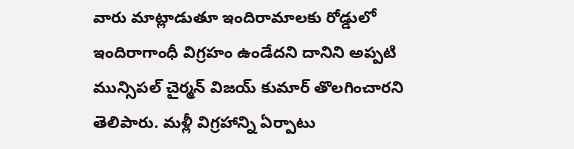వారు మాట్లాడుతూ ఇందిరామాలకు రోడ్డులో ఇందిరాగాంధీ విగ్రహం ఉండేదని దానిని అప్పటి మున్సిపల్ చైర్మన్ విజయ్ కుమార్ తొలగించారని తెలిపారు. మళ్లీ విగ్రహాన్ని ఏర్పాటు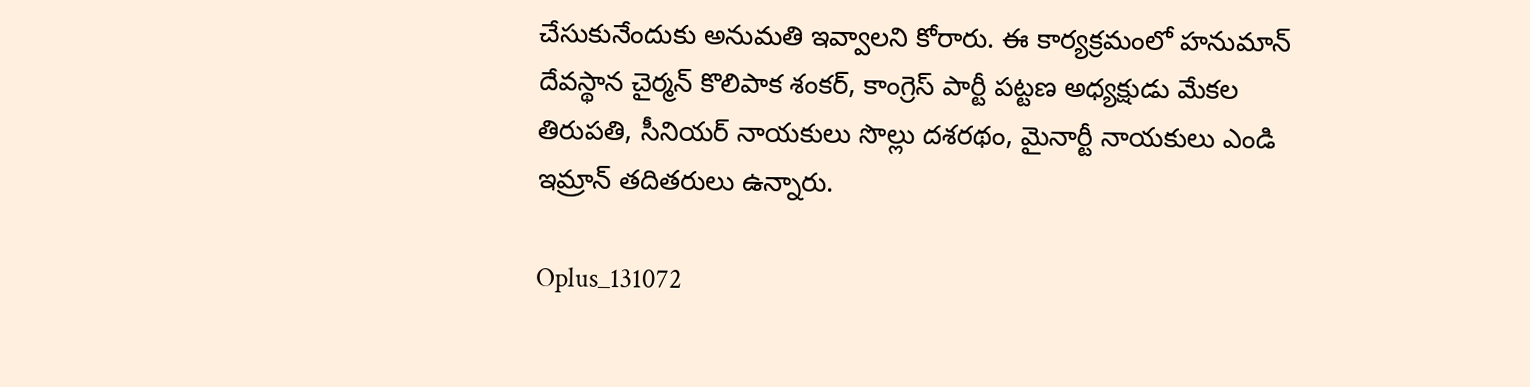చేసుకునేందుకు అనుమతి ఇవ్వాలని కోరారు. ఈ కార్యక్రమంలో హనుమాన్ దేవస్థాన చైర్మన్ కొలిపాక శంకర్, కాంగ్రెస్ పార్టీ పట్టణ అధ్యక్షుడు మేకల తిరుపతి, సీనియర్ నాయకులు సొల్లు దశరథం, మైనార్టీ నాయకులు ఎండి ఇమ్రాన్ తదితరులు ఉన్నారు.

Oplus_131072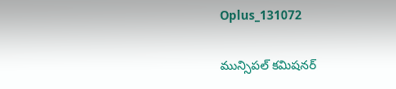Oplus_131072

మున్సిపల్ కమిషనర్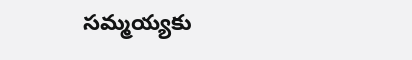సమ్మయ్యకు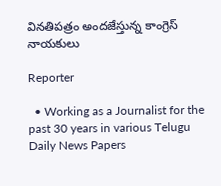వినతిపత్రం అందజేస్తున్న కాంగ్రెస్ నాయకులు

Reporter

  • Working as a Journalist for the past 30 years in various Telugu Daily News Papers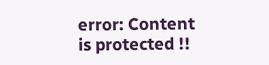error: Content is protected !!